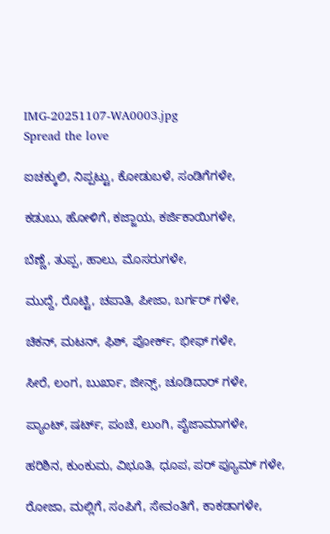IMG-20251107-WA0003.jpg
Spread the love

ಐಚಕ್ಕುಲಿ, ನಿಪ್ಪಟ್ಟು, ಕೋಡುಬಳೆ, ಸಂಡಿಗೆಗಳೇ,

ಕಡುಬು, ಹೋಳಿಗೆ, ಕಜ್ಜಾಯ, ಕರ್ಜಿಕಾಯಿಗಳೇ,

ಬೆಣ್ಣೆ, ತುಪ್ಪ, ಹಾಲು, ಮೊಸರುಗಳೇ,

ಮುದ್ದೆ, ರೊಟ್ಟಿ, ಚಪಾತಿ, ಪೀಜಾ, ಬರ್ಗರ್ ಗಳೇ,

ಚಿಕನ್, ಮಟನ್, ಫಿಶ್, ಪೋರ್ಕ್, ಭೀಫ್ ಗಳೇ,

ಸೀರೆ, ಲಂಗ, ಬುರ್ಖಾ, ಜೀನ್ಸ್, ಚೂಡಿದಾರ್ ಗಳೇ,

ಪ್ಯಾಂಟ್, ಷರ್ಟ್, ಪಂಚೆ, ಲುಂಗಿ, ಪೈಜಾಮಾಗಳೇ,

ಹರಿಶಿನ, ಕುಂಕುಮ, ವಿಭೂತಿ, ಧೂಪ, ಪರ್ ಪ್ಯೂಮ್ ಗಳೇ,

ರೋಜಾ, ಮಲ್ಲಿಗೆ, ಸಂಪಿಗೆ, ಸೇವಂತಿಗೆ, ಕಾಕಡಾಗಳೇ,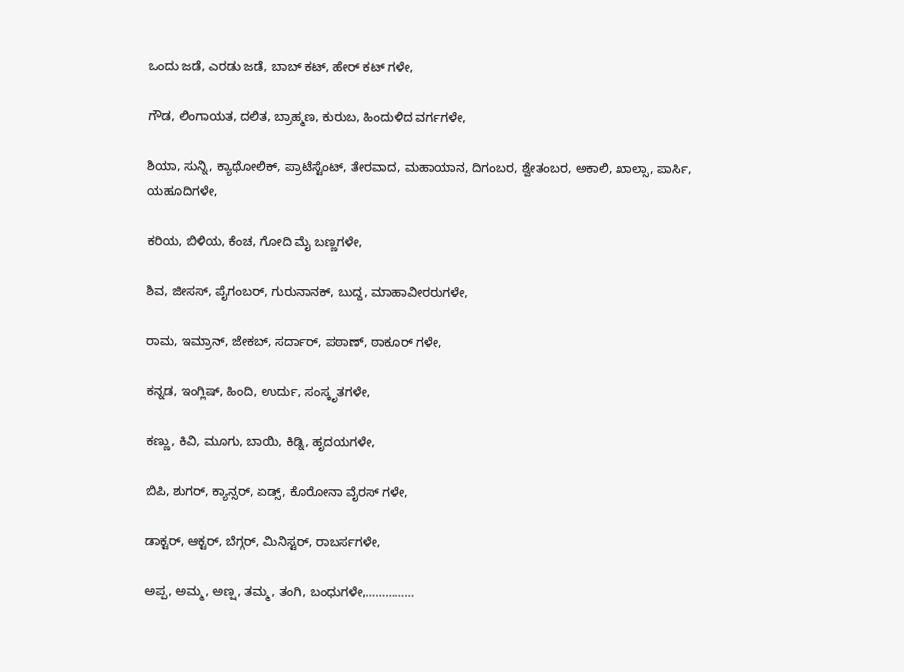ಒಂದು ಜಡೆ, ಎರಡು ಜಡೆ, ಬಾಬ್ ಕಟ್, ಹೇರ್ ಕಟ್ ಗಳೇ,

ಗೌಡ, ಲಿಂಗಾಯತ, ದಲಿತ, ಬ್ರಾಹ್ಮಣ, ಕುರುಬ, ಹಿಂದುಳಿದ ವರ್ಗಗಳೇ,

ಶಿಯಾ, ಸುನ್ನಿ, ಕ್ಯಾಥೋಲಿಕ್, ಪ್ರಾಟೆಸ್ಟೆಂಟ್, ತೇರವಾದ, ಮಹಾಯಾನ, ದಿಗಂಬರ, ಶ್ವೇತಂಬರ, ಅಕಾಲಿ, ಖಾಲ್ಸಾ, ಪಾರ್ಸಿ, ಯಹೂದಿಗಳೇ,

ಕರಿಯ, ಬಿಳಿಯ, ಕೆಂಚ, ಗೋದಿ ಮೈ ಬಣ್ಣಗಳೇ,

ಶಿವ, ಜೀಸಸ್, ಪೈಗಂಬರ್, ಗುರುನಾನಕ್, ಬುದ್ದ, ಮಾಹಾವೀರರುಗಳೇ,

ರಾಮ, ಇಮ್ರಾನ್, ಜೇಕಬ್, ಸರ್ದಾರ್, ಪಠಾಣ್, ಠಾಕೂರ್ ಗಳೇ,

ಕನ್ನಡ, ಇಂಗ್ಲಿಷ್, ಹಿಂದಿ, ಉರ್ದು, ಸಂಸ್ಕೃತಗಳೇ,

ಕಣ್ಣು, ಕಿವಿ, ಮೂಗು, ಬಾಯಿ, ಕಿಡ್ನಿ, ಹೃದಯಗಳೇ,

ಬಿಪಿ, ಶುಗರ್, ಕ್ಯಾನ್ಸರ್, ಏಡ್ಸ್, ಕೊರೋನಾ ವೈರಸ್ ಗಳೇ,

ಡಾಕ್ಟರ್, ಆಕ್ಟರ್, ಬೆಗ್ಗರ್, ಮಿನಿಸ್ಟರ್, ರಾಬರ್ಸಗಳೇ,

ಅಪ್ಪ, ಅಮ್ಮ, ಅಣ್ಷ, ತಮ್ಮ, ತಂಗಿ, ಬಂಧುಗಳೇ,……………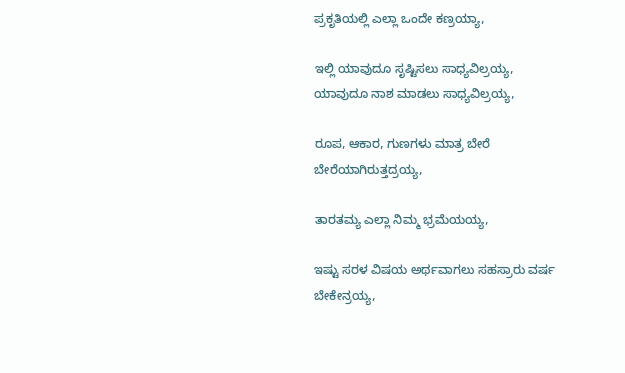ಪ್ರಕೃತಿಯಲ್ಲಿ ಎಲ್ಲಾ ಒಂದೇ ಕಣ್ರಯ್ಯಾ,

ಇಲ್ಲಿ ಯಾವುದೂ ಸೃಷ್ಟಿಸಲು ಸಾಧ್ಯವಿಲ್ರಯ್ಯ,
ಯಾವುದೂ ನಾಶ ಮಾಡಲು ಸಾಧ್ಯವಿಲ್ರಯ್ಯ,

ರೂಪ, ಆಕಾರ, ಗುಣಗಳು ಮಾತ್ರ ಬೇರೆ ಬೇರೆಯಾಗಿರುತ್ತದ್ರಯ್ಯ,

ತಾರತಮ್ಯ ಎಲ್ಲಾ ನಿಮ್ಮ ಭ್ರಮೆಯಯ್ಯ,

ಇಷ್ಟು ಸರಳ ವಿಷಯ ಅರ್ಥವಾಗಲು ಸಹಸ್ರಾರು ವರ್ಷ ಬೇಕೇನ್ರಯ್ಯ,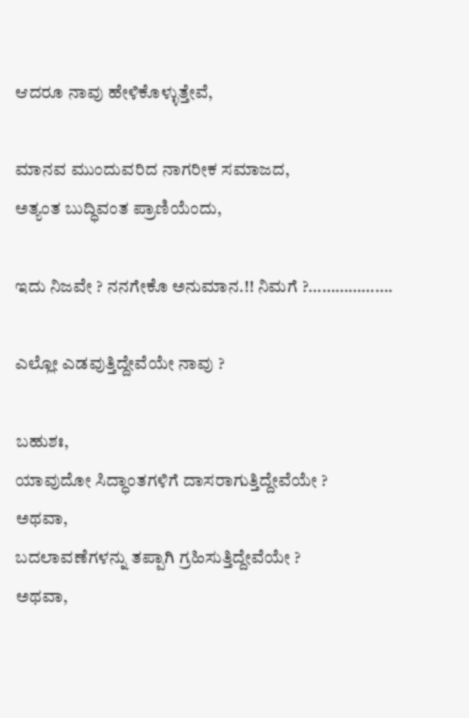ಆದರೂ ನಾವು ಹೇಳಿಕೊಳ್ಳುತ್ತೇವೆ,

ಮಾನವ ಮುಂದುವರಿದ ನಾಗರೀಕ ಸಮಾಜದ,
ಅತ್ಯಂತ ಬುದ್ಧಿವಂತ ಪ್ರಾಣಿಯೆಂದು,

ಇದು ನಿಜವೇ ? ನನಗೇಕೊ ಅನುಮಾನ.!! ನಿಮಗೆ ?……………….

ಎಲ್ಲೋ ಎಡವುತ್ತಿದ್ದೇವೆಯೇ ನಾವು ?

ಬಹುಶಃ,
ಯಾವುದೋ ಸಿದ್ಧಾಂತಗಳಿಗೆ ದಾಸರಾಗುತ್ತಿದ್ದೇವೆಯೇ ?
ಅಥವಾ,
ಬದಲಾವಣೆಗಳನ್ನು ತಪ್ಪಾಗಿ ಗ್ರಹಿಸುತ್ತಿದ್ದೇವೆಯೇ ?
ಅಥವಾ,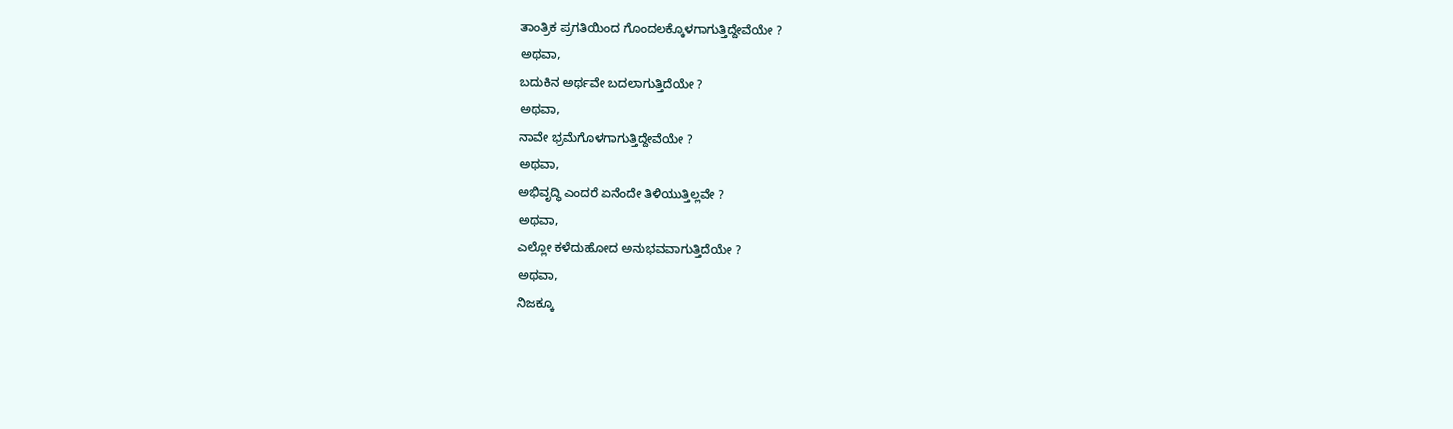ತಾಂತ್ರಿಕ ಪ್ರಗತಿಯಿಂದ ಗೊಂದಲಕ್ಕೊಳಗಾಗುತ್ತಿದ್ದೇವೆಯೇ ?
ಅಥವಾ,
ಬದುಕಿನ ಅರ್ಥವೇ ಬದಲಾಗುತ್ತಿದೆಯೇ ?
ಅಥವಾ,
ನಾವೇ ಭ್ರಮೆಗೊಳಗಾಗುತ್ತಿದ್ದೇವೆಯೇ ?
ಅಥವಾ,
ಅಭಿವೃದ್ಧಿ ಎಂದರೆ ಏನೆಂದೇ ತಿಳಿಯುತ್ತಿಲ್ಲವೇ ?
ಅಥವಾ,
ಎಲ್ಲೋ ಕಳೆದುಹೋದ ಅನುಭವವಾಗುತ್ತಿದೆಯೇ ?
ಅಥವಾ,
ನಿಜಕ್ಕೂ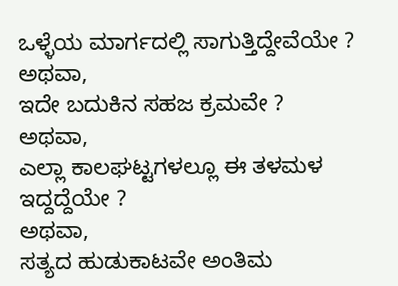ಒಳ್ಳೆಯ ಮಾರ್ಗದಲ್ಲಿ ಸಾಗುತ್ತಿದ್ದೇವೆಯೇ ?
ಅಥವಾ,
ಇದೇ ಬದುಕಿನ ಸಹಜ ಕ್ರಮವೇ ?
ಅಥವಾ,
ಎಲ್ಲಾ ಕಾಲಘಟ್ಟಗಳಲ್ಲೂ ಈ ತಳಮಳ ಇದ್ದದ್ದೆಯೇ ?
ಅಥವಾ,
ಸತ್ಯದ ಹುಡುಕಾಟವೇ ಅಂತಿಮ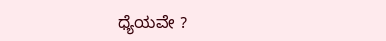ಧ್ಯೆಯವೇ ?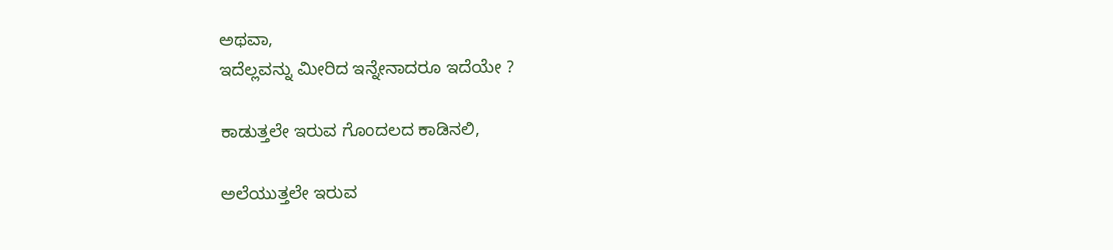ಅಥವಾ,
ಇದೆಲ್ಲವನ್ನು ಮೀರಿದ ಇನ್ನೇನಾದರೂ ಇದೆಯೇ ?

ಕಾಡುತ್ತಲೇ ಇರುವ ಗೊಂದಲದ ಕಾಡಿನಲಿ,

ಅಲೆಯುತ್ತಲೇ ಇರುವ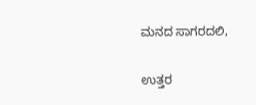ಮನದ ಸಾಗರದಲಿ,

ಉತ್ತರ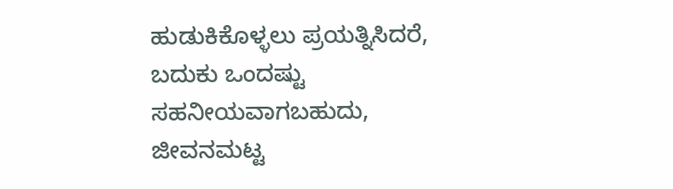ಹುಡುಕಿಕೊಳ್ಳಲು ಪ್ರಯತ್ನಿಸಿದರೆ,
ಬದುಕು ಒಂದಷ್ಟು ಸಹನೀಯವಾಗಬಹುದು,
ಜೀವನಮಟ್ಟ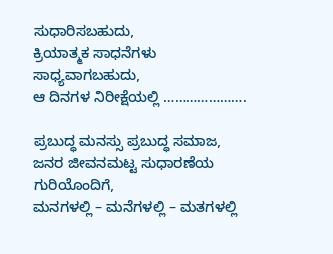ಸುಧಾರಿಸಬಹುದು,
ಕ್ರಿಯಾತ್ಮಕ ಸಾಧನೆಗಳು ಸಾಧ್ಯವಾಗಬಹುದು,
ಆ ದಿನಗಳ ನಿರೀಕ್ಷೆಯಲ್ಲಿ ………………….

ಪ್ರಬುದ್ಧ ಮನಸ್ಸು ಪ್ರಬುದ್ಧ ಸಮಾಜ,
ಜನರ ಜೀವನಮಟ್ಟ ಸುಧಾರಣೆಯ ಗುರಿಯೊಂದಿಗೆ,
ಮನಗಳಲ್ಲಿ – ಮನೆಗಳಲ್ಲಿ – ಮತಗಳಲ್ಲಿ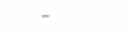–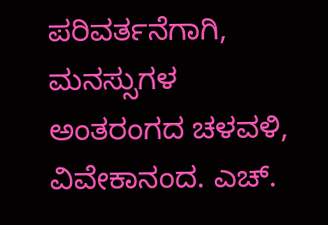ಪರಿವರ್ತನೆಗಾಗಿ,
ಮನಸ್ಸುಗಳ ಅಂತರಂಗದ ಚಳವಳಿ,
ವಿವೇಕಾನಂದ. ಎಚ್.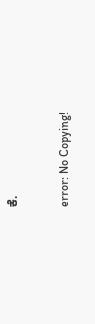ಕೆ.

error: No Copying!